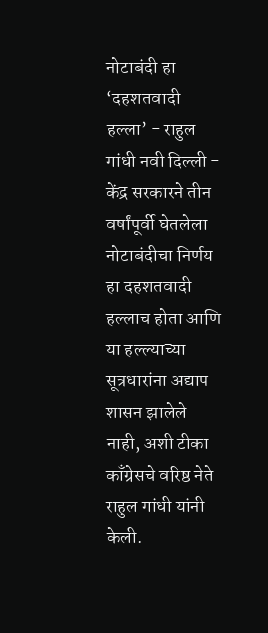नोटाबंदी हा ‘दहशतवादी हल्ला’ - राहुल गांधी नवी दिल्ली - केंद्र सरकारने तीन वर्षांपूर्वी घेतलेला नोटाबंदीचा निर्णय हा दहशतवादी हल्लाच होता आणि या हल्ल्याच्या सूत्रधारांना अद्याप शासन झालेले नाही, अशी टीका काँग्रेसचे वरिष्ठ नेते राहुल गांधी यांनी केली.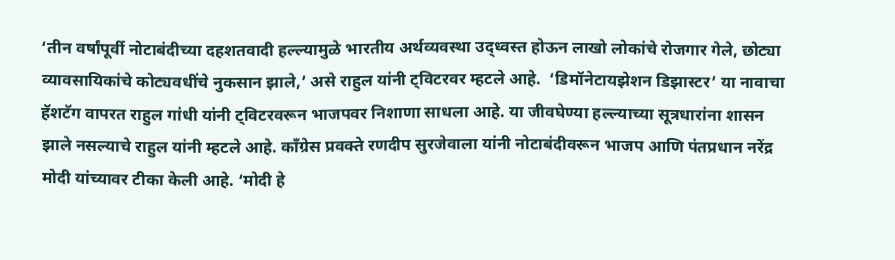‘तीन वर्षांपूर्वी नोटाबंदीच्या दहशतवादी हल्ल्यामुळे भारतीय अर्थव्यवस्था उद्‌ध्वस्त होऊन लाखो लोकांचे रोजगार गेले, छोट्या व्यावसायिकांचे कोट्यवधींचे नुकसान झाले,’ असे राहुल यांनी ट्विटरवर म्हटले आहे.  ‘डिमॉनेटायझेशन डिझास्टर’ या नावाचा हॅशटॅग वापरत राहुल गांधी यांनी ट्विटरवरून भाजपवर निशाणा साधला आहे. या जीवघेण्या हल्ल्याच्या सूत्रधारांना शासन झाले नसल्याचे राहुल यांनी म्हटले आहे. काँग्रेस प्रवक्ते रणदीप सुरजेवाला यांनी नोटाबंदीवरून भाजप आणि पंतप्रधान नरेंद्र मोदी यांच्यावर टीका केली आहे. ‘मोदी हे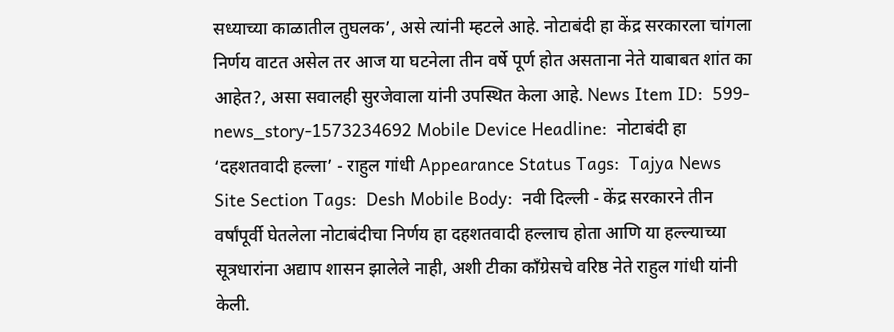सध्याच्या काळातील तुघलक’, असे त्यांनी म्हटले आहे. नोटाबंदी हा केंद्र सरकारला चांगला निर्णय वाटत असेल तर आज या घटनेला तीन वर्षे पूर्ण होत असताना नेते याबाबत शांत का आहेत?, असा सवालही सुरजेवाला यांनी उपस्थित केला आहे. News Item ID:  599-news_story-1573234692 Mobile Device Headline:  नोटाबंदी हा ‘दहशतवादी हल्ला’ - राहुल गांधी Appearance Status Tags:  Tajya News Site Section Tags:  Desh Mobile Body:  नवी दिल्ली - केंद्र सरकारने तीन वर्षांपूर्वी घेतलेला नोटाबंदीचा निर्णय हा दहशतवादी हल्लाच होता आणि या हल्ल्याच्या सूत्रधारांना अद्याप शासन झालेले नाही, अशी टीका काँग्रेसचे वरिष्ठ नेते राहुल गांधी यांनी केली.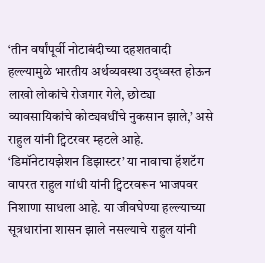‘तीन वर्षांपूर्वी नोटाबंदीच्या दहशतवादी हल्ल्यामुळे भारतीय अर्थव्यवस्था उद्‌ध्वस्त होऊन लाखो लोकांचे रोजगार गेले, छोट्या व्यावसायिकांचे कोट्यवधींचे नुकसान झाले,’ असे राहुल यांनी ट्विटरवर म्हटले आहे.  ‘डिमॉनेटायझेशन डिझास्टर’ या नावाचा हॅशटॅग वापरत राहुल गांधी यांनी ट्विटरवरून भाजपवर निशाणा साधला आहे. या जीवघेण्या हल्ल्याच्या सूत्रधारांना शासन झाले नसल्याचे राहुल यांनी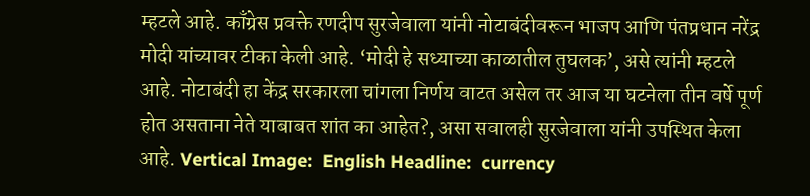म्हटले आहे. काँग्रेस प्रवक्ते रणदीप सुरजेवाला यांनी नोटाबंदीवरून भाजप आणि पंतप्रधान नरेंद्र मोदी यांच्यावर टीका केली आहे. ‘मोदी हे सध्याच्या काळातील तुघलक’, असे त्यांनी म्हटले आहे. नोटाबंदी हा केंद्र सरकारला चांगला निर्णय वाटत असेल तर आज या घटनेला तीन वर्षे पूर्ण होत असताना नेते याबाबत शांत का आहेत?, असा सवालही सुरजेवाला यांनी उपस्थित केला आहे. Vertical Image:  English Headline:  currency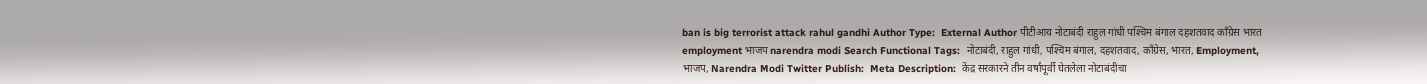ban is big terrorist attack rahul gandhi Author Type:  External Author पीटीआय नोटाबंदी राहुल गांधी पश्‍चिम बंगाल दहशतवाद काँग्रेस भारत employment भाजप narendra modi Search Functional Tags:  नोटाबंदी, राहुल गांधी, पश्‍चिम बंगाल, दहशतवाद, काँग्रेस, भारत, Employment, भाजप, Narendra Modi Twitter Publish:  Meta Description:  केंद्र सरकारने तीन वर्षांपूर्वी घेतलेला नोटाबंदीचा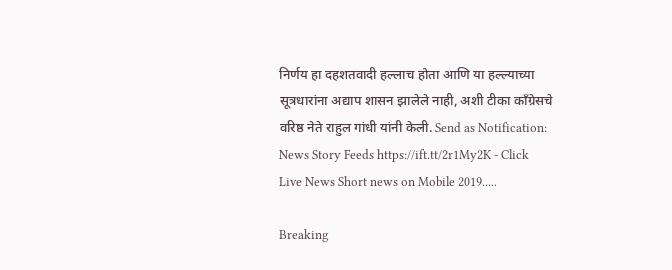निर्णय हा दहशतवादी हल्लाच होता आणि या हल्ल्याच्या सूत्रधारांना अद्याप शासन झालेले नाही, अशी टीका काँग्रेसचे वरिष्ठ नेते राहुल गांधी यांनी केली. Send as Notification:  News Story Feeds https://ift.tt/2r1My2K - Click Live News Short news on Mobile 2019.....

Breaking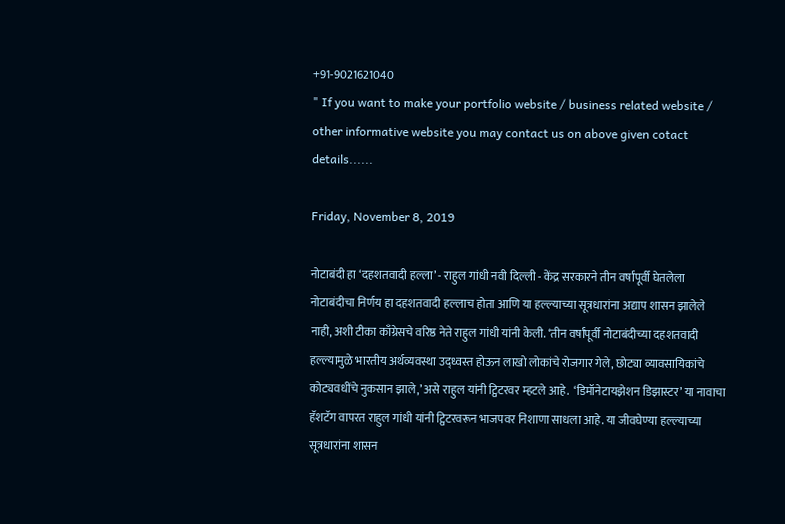+91-9021621040
" If you want to make your portfolio website / business related website / other informative website you may contact us on above given cotact details......

Friday, November 8, 2019

नोटाबंदी हा ‘दहशतवादी हल्ला’ - राहुल गांधी नवी दिल्ली - केंद्र सरकारने तीन वर्षांपूर्वी घेतलेला नोटाबंदीचा निर्णय हा दहशतवादी हल्लाच होता आणि या हल्ल्याच्या सूत्रधारांना अद्याप शासन झालेले नाही, अशी टीका काँग्रेसचे वरिष्ठ नेते राहुल गांधी यांनी केली. ‘तीन वर्षांपूर्वी नोटाबंदीच्या दहशतवादी हल्ल्यामुळे भारतीय अर्थव्यवस्था उद्‌ध्वस्त होऊन लाखो लोकांचे रोजगार गेले, छोट्या व्यावसायिकांचे कोट्यवधींचे नुकसान झाले,’ असे राहुल यांनी ट्विटरवर म्हटले आहे.  ‘डिमॉनेटायझेशन डिझास्टर’ या नावाचा हॅशटॅग वापरत राहुल गांधी यांनी ट्विटरवरून भाजपवर निशाणा साधला आहे. या जीवघेण्या हल्ल्याच्या सूत्रधारांना शासन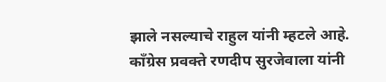झाले नसल्याचे राहुल यांनी म्हटले आहे. काँग्रेस प्रवक्ते रणदीप सुरजेवाला यांनी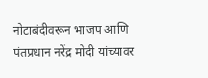नोटाबंदीवरून भाजप आणि पंतप्रधान नरेंद्र मोदी यांच्यावर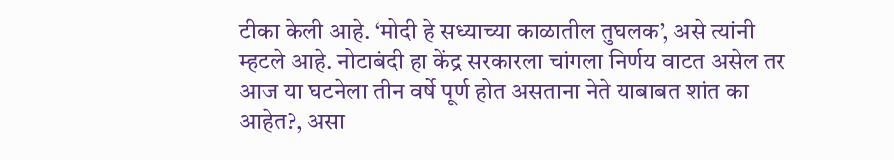टीका केली आहे. ‘मोदी हे सध्याच्या काळातील तुघलक’, असे त्यांनी म्हटले आहे. नोटाबंदी हा केंद्र सरकारला चांगला निर्णय वाटत असेल तर आज या घटनेला तीन वर्षे पूर्ण होत असताना नेते याबाबत शांत का आहेत?, असा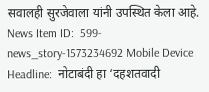सवालही सुरजेवाला यांनी उपस्थित केला आहे. News Item ID:  599-news_story-1573234692 Mobile Device Headline:  नोटाबंदी हा ‘दहशतवादी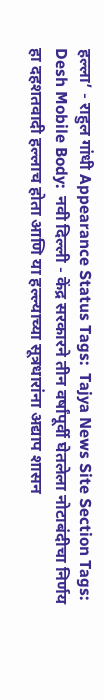हल्ला’ - राहुल गांधी Appearance Status Tags:  Tajya News Site Section Tags:  Desh Mobile Body:  नवी दिल्ली - केंद्र सरकारने तीन वर्षांपूर्वी घेतलेला नोटाबंदीचा निर्णय हा दहशतवादी हल्लाच होता आणि या हल्ल्याच्या सूत्रधारांना अद्याप शासन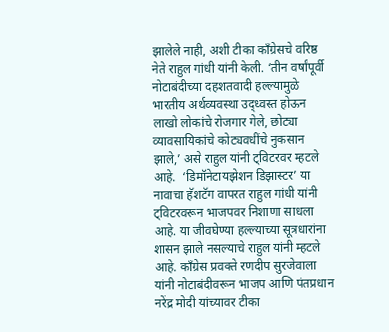झालेले नाही, अशी टीका काँग्रेसचे वरिष्ठ नेते राहुल गांधी यांनी केली. ‘तीन वर्षांपूर्वी नोटाबंदीच्या दहशतवादी हल्ल्यामुळे भारतीय अर्थव्यवस्था उद्‌ध्वस्त होऊन लाखो लोकांचे रोजगार गेले, छोट्या व्यावसायिकांचे कोट्यवधींचे नुकसान झाले,’ असे राहुल यांनी ट्विटरवर म्हटले आहे.  ‘डिमॉनेटायझेशन डिझास्टर’ या नावाचा हॅशटॅग वापरत राहुल गांधी यांनी ट्विटरवरून भाजपवर निशाणा साधला आहे. या जीवघेण्या हल्ल्याच्या सूत्रधारांना शासन झाले नसल्याचे राहुल यांनी म्हटले आहे. काँग्रेस प्रवक्ते रणदीप सुरजेवाला यांनी नोटाबंदीवरून भाजप आणि पंतप्रधान नरेंद्र मोदी यांच्यावर टीका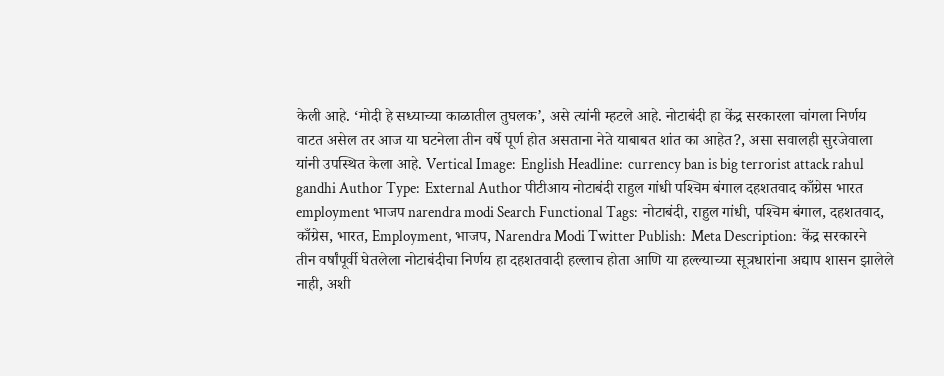केली आहे. ‘मोदी हे सध्याच्या काळातील तुघलक’, असे त्यांनी म्हटले आहे. नोटाबंदी हा केंद्र सरकारला चांगला निर्णय वाटत असेल तर आज या घटनेला तीन वर्षे पूर्ण होत असताना नेते याबाबत शांत का आहेत?, असा सवालही सुरजेवाला यांनी उपस्थित केला आहे. Vertical Image:  English Headline:  currency ban is big terrorist attack rahul gandhi Author Type:  External Author पीटीआय नोटाबंदी राहुल गांधी पश्‍चिम बंगाल दहशतवाद काँग्रेस भारत employment भाजप narendra modi Search Functional Tags:  नोटाबंदी, राहुल गांधी, पश्‍चिम बंगाल, दहशतवाद, काँग्रेस, भारत, Employment, भाजप, Narendra Modi Twitter Publish:  Meta Description:  केंद्र सरकारने तीन वर्षांपूर्वी घेतलेला नोटाबंदीचा निर्णय हा दहशतवादी हल्लाच होता आणि या हल्ल्याच्या सूत्रधारांना अद्याप शासन झालेले नाही, अशी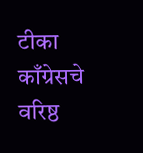टीका काँग्रेसचे वरिष्ठ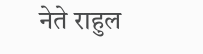नेते राहुल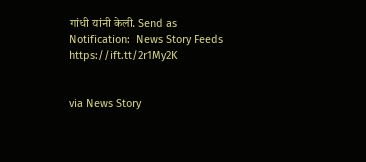गांधी यांनी केली. Send as Notification:  News Story Feeds https://ift.tt/2r1My2K


via News Story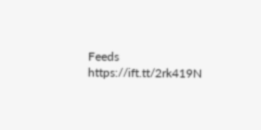Feeds https://ift.tt/2rk419N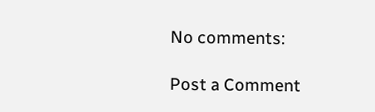No comments:

Post a Comment